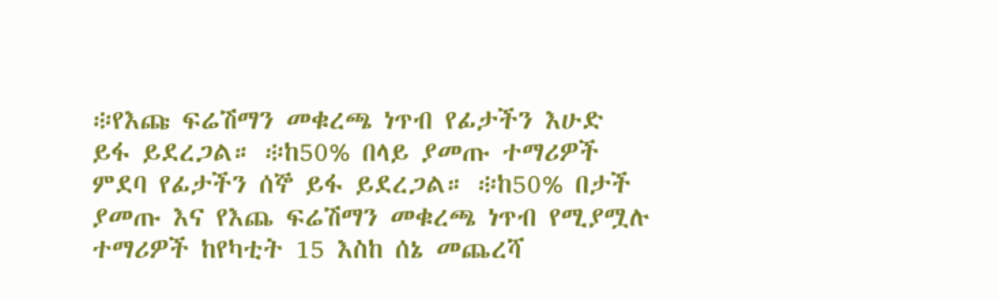፨የእጩ ፍሬሽማን መቁረጫ ነጥብ የፊታችን እሁድ ይፋ ይደረጋል። ፨ከ50% በላይ ያመጡ ተማሪዎች ምደባ የፊታችን ሰኞ ይፋ ይደረጋል። ፨ከ50% በታች ያመጡ እና የእጨ ፍሬሽማን መቁረጫ ነጥብ የሚያሟሉ ተማሪዎች ከየካቲት 15 እስከ ሰኔ መጨረሻ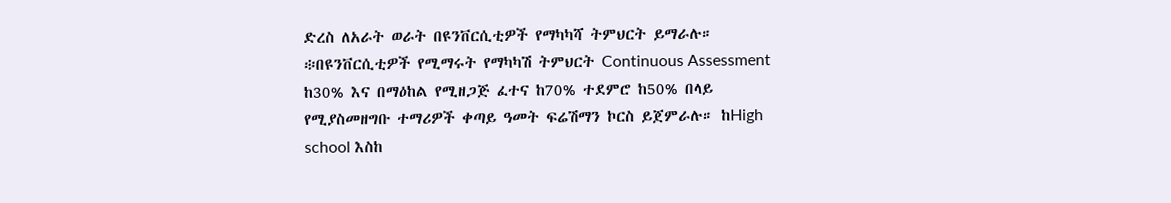ድረስ ለአራት ወራት በዩንቨርሲቲዎች የማካካሻ ትምህርት ይማራሉ። ፨በዩንቨርሲቲዎች የሚማሩት የማካካሽ ትምህርት Continuous Assessment ከ30% እና በማዕከል የሚዘጋጅ ፈተና ከ70% ተደምሮ ከ50% በላይ የሚያስመዘግቡ ተማሪዎች ቀጣይ ዓመት ፍሬሽማን ኮርስ ይጀምራሉ። ከHigh school እስከ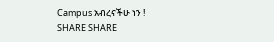Campus አብረናችሁ ነን ! SHARE SHARE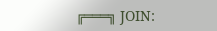╔═══╗ JOIN: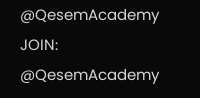@QesemAcademy JOIN: @QesemAcademy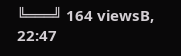╚═══╝ 164 viewsB, 22:47